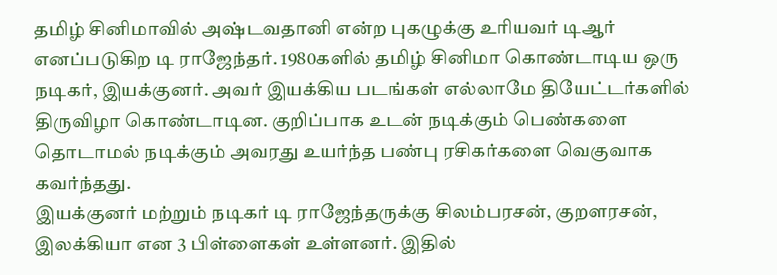தமிழ் சினிமாவில் அஷ்டவதானி என்ற புகழுக்கு உரியவர் டிஆர் எனப்படுகிற டி ராஜேந்தர். 1980களில் தமிழ் சினிமா கொண்டாடிய ஒரு நடிகர், இயக்குனர். அவர் இயக்கிய படங்கள் எல்லாமே தியேட்டர்களில் திருவிழா கொண்டாடின. குறிப்பாக உடன் நடிக்கும் பெண்களை தொடாமல் நடிக்கும் அவரது உயர்ந்த பண்பு ரசிகர்களை வெகுவாக கவர்ந்தது.
இயக்குனர் மற்றும் நடிகர் டி ராஜேந்தருக்கு சிலம்பரசன், குறளரசன், இலக்கியா என 3 பிள்ளைகள் உள்ளனர். இதில்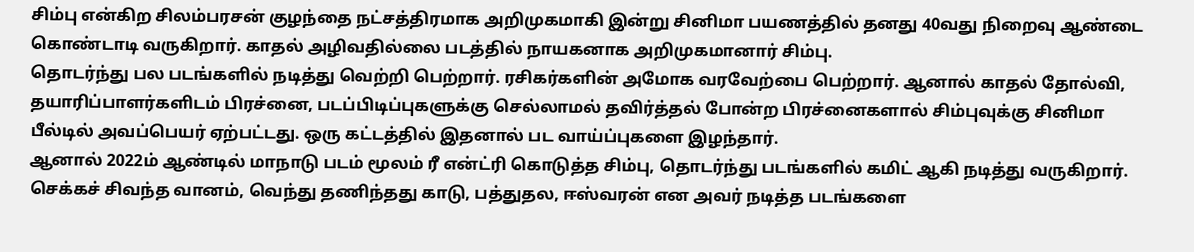சிம்பு என்கிற சிலம்பரசன் குழந்தை நட்சத்திரமாக அறிமுகமாகி இன்று சினிமா பயணத்தில் தனது 40வது நிறைவு ஆண்டை கொண்டாடி வருகிறார். காதல் அழிவதில்லை படத்தில் நாயகனாக அறிமுகமானார் சிம்பு.
தொடர்ந்து பல படங்களில் நடித்து வெற்றி பெற்றார். ரசிகர்களின் அமோக வரவேற்பை பெற்றார். ஆனால் காதல் தோல்வி, தயாரிப்பாளர்களிடம் பிரச்னை, படப்பிடிப்புகளுக்கு செல்லாமல் தவிர்த்தல் போன்ற பிரச்னைகளால் சிம்புவுக்கு சினிமா பீல்டில் அவப்பெயர் ஏற்பட்டது. ஒரு கட்டத்தில் இதனால் பட வாய்ப்புகளை இழந்தார்.
ஆனால் 2022ம் ஆண்டில் மாநாடு படம் மூலம் ரீ என்ட்ரி கொடுத்த சிம்பு, தொடர்ந்து படங்களில் கமிட் ஆகி நடித்து வருகிறார். செக்கச் சிவந்த வானம், வெந்து தணிந்தது காடு, பத்துதல, ஈஸ்வரன் என அவர் நடித்த படங்களை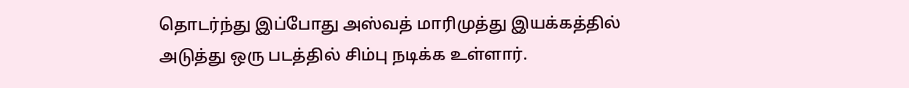தொடர்ந்து இப்போது அஸ்வத் மாரிமுத்து இயக்கத்தில் அடுத்து ஒரு படத்தில் சிம்பு நடிக்க உள்ளார்.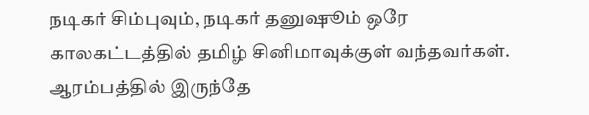நடிகர் சிம்புவும், நடிகர் தனுஷூம் ஒரே காலகட்டத்தில் தமிழ் சினிமாவுக்குள் வந்தவர்கள். ஆரம்பத்தில் இருந்தே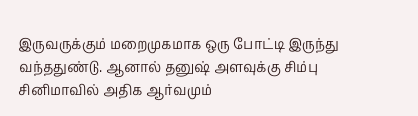இருவருக்கும் மறைமுகமாக ஒரு போட்டி இருந்து வந்ததுண்டு. ஆனால் தனுஷ் அளவுக்கு சிம்பு சினிமாவில் அதிக ஆர்வமும்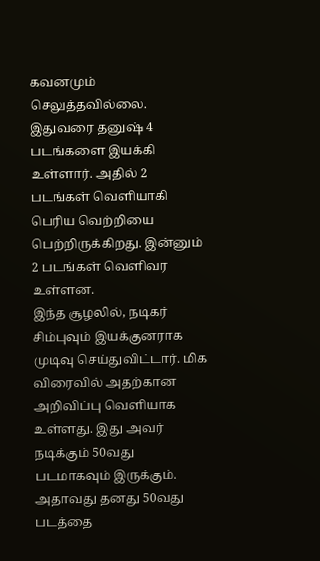கவனமும் செலுத்தவில்லை. இதுவரை தனுஷ் 4 படங்களை இயக்கி உள்ளார். அதில் 2 படங்கள் வெளியாகி பெரிய வெற்றியை பெற்றிருக்கிறது. இன்னும் 2 படங்கள் வெளிவர உள்ளன.
இந்த சூழலில், நடிகர் சிம்புவும் இயக்குனராக முடிவு செய்துவிட்டார். மிக விரைவில் அதற்கான அறிவிப்பு வெளியாக உள்ளது. இது அவர் நடிக்கும் 50வது படமாகவும் இருக்கும். அதாவது தனது 50வது படத்தை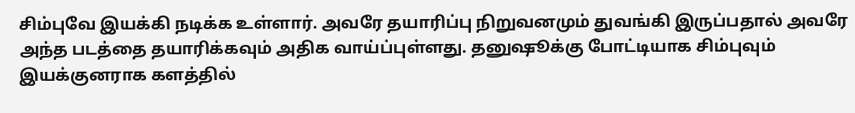சிம்புவே இயக்கி நடிக்க உள்ளார். அவரே தயாரிப்பு நிறுவனமும் துவங்கி இருப்பதால் அவரே அந்த படத்தை தயாரிக்கவும் அதிக வாய்ப்புள்ளது. தனுஷூக்கு போட்டியாக சிம்புவும் இயக்குனராக களத்தில்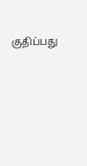குதிப்பது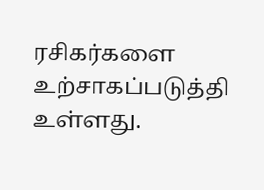ரசிகர்களை உற்சாகப்படுத்தி உள்ளது.